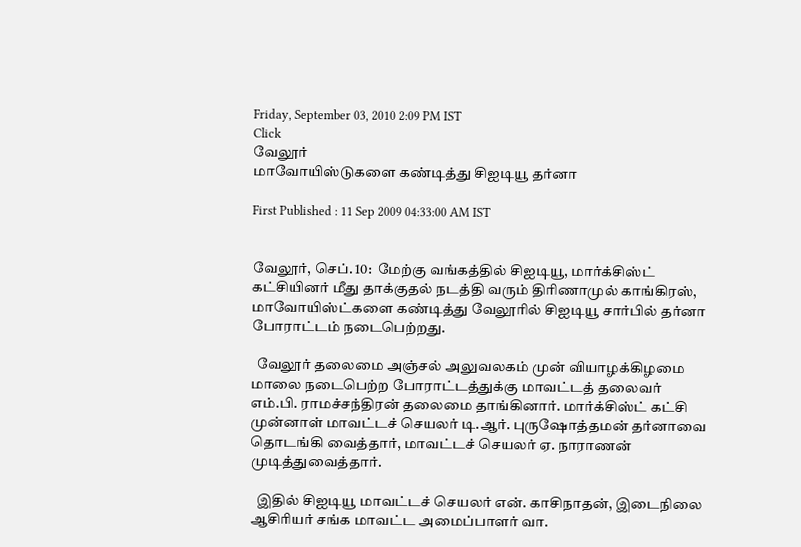Friday, September 03, 2010 2:09 PM IST
Click
வேலூர்
மாவோயிஸ்டுகளை கண்டித்து சிஐடியூ தர்னா

First Published : 11 Sep 2009 04:33:00 AM IST


வேலூர், செப். 10:  மேற்கு வங்கத்தில் சிஐடியூ, மார்க்சிஸ்ட் கட்சியினர் மீது தாக்குதல் நடத்தி வரும் திரிணாமுல் காங்கிரஸ், மாவோயிஸ்ட்களை கண்டித்து வேலூரில் சிஐடியூ சார்பில் தர்னா போராட்டம் நடைபெற்றது.

  வேலூர் தலைமை அஞ்சல் அலுவலகம் முன் வியாழக்கிழமை மாலை நடைபெற்ற போராட்டத்துக்கு மாவட்டத் தலைவர் எம்.பி. ராமச்சந்திரன் தலைமை தாங்கினார். மார்க்சிஸ்ட் கட்சி முன்னாள் மாவட்டச் செயலர் டி.ஆர். புருஷோத்தமன் தர்னாவை தொடங்கி வைத்தார், மாவட்டச் செயலர் ஏ. நாராணன் முடித்துவைத்தார்.

  இதில் சிஐடியூ மாவட்டச் செயலர் என். காசிநாதன், இடைநிலை ஆசிரியர் சங்க மாவட்ட அமைப்பாளர் வா.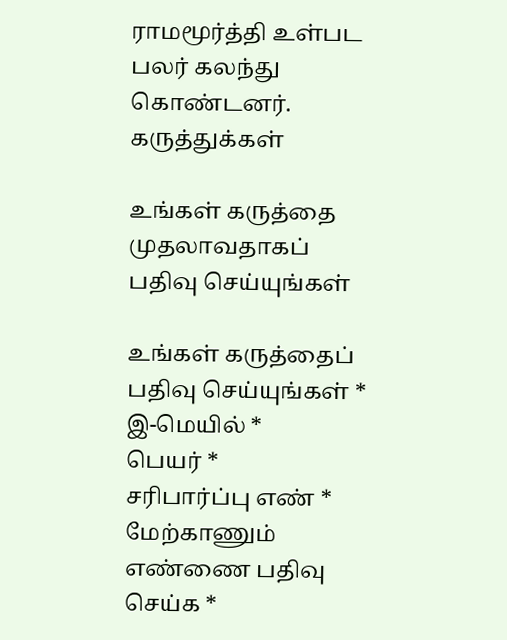ராமமூர்த்தி உள்பட பலர் கலந்து கொண்டனர்.
கருத்துக்கள்

உங்கள் கருத்தை முதலாவதாகப் பதிவு செய்யுங்கள்

உங்கள் கருத்தைப் பதிவு செய்யுங்கள் *
இ-மெயில் *
பெயர் *
சரிபார்ப்பு எண் *
மேற்காணும் எண்ணை பதிவு செய்க *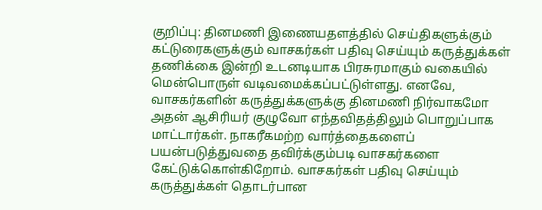குறிப்பு: தினமணி இணையதளத்தில் செய்திகளுக்கும் கட்டுரைகளுக்கும் வாசகர்கள் பதிவு செய்யும் கருத்துக்கள் தணிக்கை இன்றி உடனடியாக பிரசுரமாகும் வகையில் மென்பொருள் வடிவமைக்கப்பட்டுள்ளது. எனவே, வாசகர்களின் கருத்துக்களுக்கு தினமணி நிர்வாகமோ அதன் ஆசிரியர் குழுவோ எந்தவிதத்திலும் பொறுப்பாக மாட்டார்கள். நாகரீகமற்ற வார்த்தைகளைப் பயன்படுத்துவதை தவிர்க்கும்படி வாசகர்களை கேட்டுக்கொள்கிறோம். வாசகர்கள் பதிவு செய்யும் கருத்துக்கள் தொடர்பான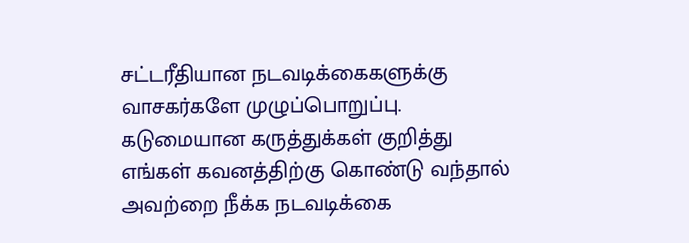சட்டரீதியான நடவடிக்கைகளுக்கு வாசகர்களே முழுப்பொறுப்பு. கடுமையான கருத்துக்கள் குறித்து எங்கள் கவனத்திற்கு கொண்டு வந்தால் அவற்றை நீக்க நடவடிக்கை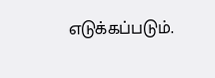எடுக்கப்படும்.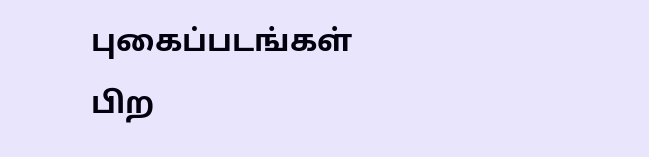புகைப்படங்கள்
பிற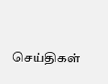செய்திகள்